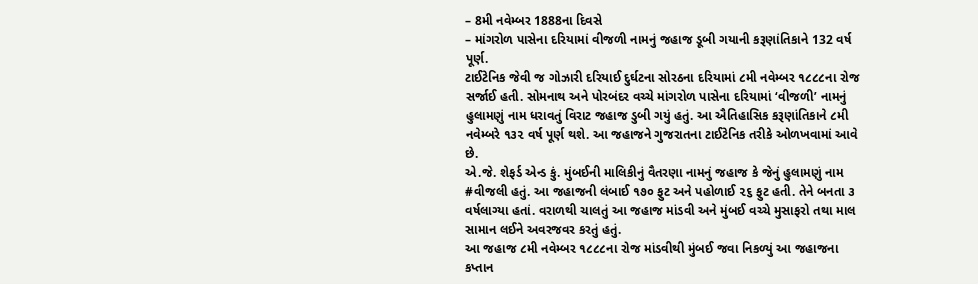– 8મી નવેમ્બર 1888ના દિવસે
– માંગરોળ પાસેના દરિયામાં વીજળી નામનું જહાજ ડૂબી ગયાની કરૂણાંતિકાને 132 વર્ષ પૂર્ણ.
ટાઈટેનિક જેવી જ ગોઝારી દરિયાઈ દુર્ઘટના સોરઠના દરિયામાં ૮મી નવેમ્બર ૧૮૮૮ના રોજ સર્જાઈ હતી. સોમનાથ અને પોરબંદર વચ્ચે માંગરોળ પાસેના દરિયામાં ‘વીજળી’ નામનું હુલામણું નામ ધરાવતું વિરાટ જહાજ ડુબી ગયું હતું. આ ઐતિહાસિક કરૂણાંતિકાને ૮મી નવેમ્બરે ૧૩૨ વર્ષ પૂર્ણ થશે. આ જહાજને ગુજરાતના ટાઈટેનિક તરીકે ઓળખવામાં આવે છે.
એ.જે. શેફર્ડ એન્ડ કું. મુંબઈની માલિકીનું વૈતરણા નામનું જહાજ કે જેનું હુલામણું નામ #વીજલી હતું. આ જહાજની લંબાઈ ૧૭૦ ફુટ અને પહોળાઈ ૨૬ ફુટ હતી. તેને બનતા ૩ વર્ષલાગ્યા હતાં. વરાળથી ચાલતું આ જહાજ માંડવી અને મુંબઈ વચ્ચે મુસાફરો તથા માલ સામાન લઈને અવરજવર કરતું હતું.
આ જહાજ ૮મી નવેમ્બર ૧૮૮૮ના રોજ માંડવીથી મુંબઈ જવા નિકળ્યું આ જહાજના કપ્તાન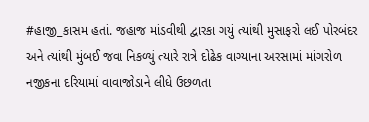#હાજી_કાસમ હતાં. જહાજ માંડવીથી દ્વારકા ગયું ત્યાંથી મુસાફરો લઈ પોરબંદર અને ત્યાંથી મુંબઈ જવા નિકળ્યું ત્યારે રાત્રે દોઢેક વાગ્યાના અરસામાં માંગરોળ નજીકના દરિયામાં વાવાજોડાને લીધે ઉછળતા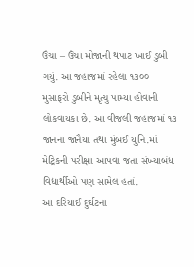ઉંચા – ઉંચા મોજાની થપાટ ખાઈ ડુબી ગયું. આ જહાજમાં રહેલા ૧૩૦૦ મુસાફરો ડુબીને મૃત્યુ પામ્યા હોવાની લોકવાયકા છે. આ વીજલી જહાજમાં ૧૩ જાનના જાનૈયા તથા મુંબઈ યુનિ.માં મેટ્રિકની પરીક્ષા આપવા જતા સંખ્યાબંધ વિદ્યાર્થીઓ પણ સામેલ હતાં.
આ દરિયાઈ દુર્ઘટના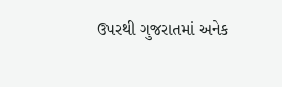ઉપરથી ગુજરાતમાં અનેક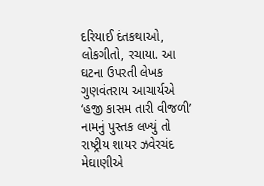દરિયાઈ દંતકથાઓ, લોકગીતો, રચાયા. આ ઘટના ઉપરતી લેખક ગુણવંતરાય આચાર્યએ ‘હજી કાસમ તારી વીજળી’ નામનું પુસ્તક લખ્યું તો રાષ્ટ્રીય શાયર ઝવેરચંદ મેઘાણીએ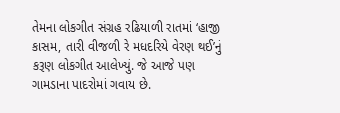તેમના લોકગીત સંગ્રહ રઢિયાળી રાતમાં ‘હાજી કાસમ, તારી વીજળી રે મધદરિયે વેરણ થઈ’નું કરૂણ લોકગીત આલેખ્યું. જે આજે પણ ગામડાના પાદરોમાં ગવાય છે.